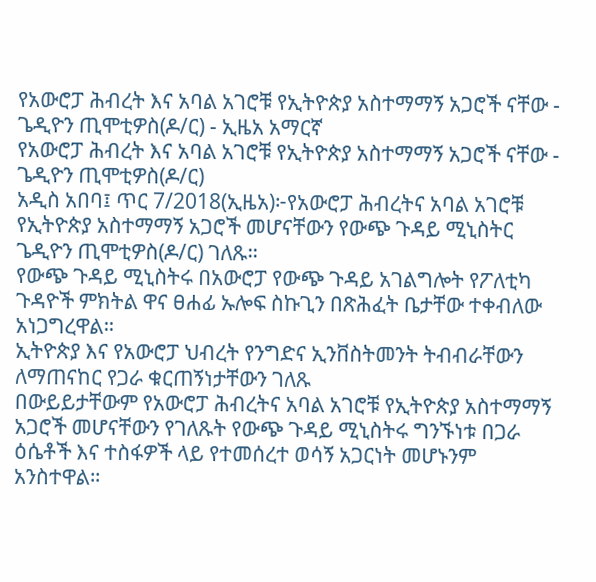የአውሮፓ ሕብረት እና አባል አገሮቹ የኢትዮጵያ አስተማማኝ አጋሮች ናቸው - ጌዲዮን ጢሞቲዎስ(ዶ/ር) - ኢዜአ አማርኛ
የአውሮፓ ሕብረት እና አባል አገሮቹ የኢትዮጵያ አስተማማኝ አጋሮች ናቸው - ጌዲዮን ጢሞቲዎስ(ዶ/ር)
አዲስ አበባ፤ ጥር 7/2018(ኢዜአ)፦የአውሮፓ ሕብረትና አባል አገሮቹ የኢትዮጵያ አስተማማኝ አጋሮች መሆናቸውን የውጭ ጉዳይ ሚኒስትር ጌዲዮን ጢሞቲዎስ(ዶ/ር) ገለጹ።
የውጭ ጉዳይ ሚኒስትሩ በአውሮፓ የውጭ ጉዳይ አገልግሎት የፖለቲካ ጉዳዮች ምክትል ዋና ፀሐፊ ኡሎፍ ስኩጊን በጽሕፈት ቤታቸው ተቀብለው አነጋግረዋል።
ኢትዮጵያ እና የአውሮፓ ህብረት የንግድና ኢንቨስትመንት ትብብራቸውን ለማጠናከር የጋራ ቁርጠኝነታቸውን ገለጹ
በውይይታቸውም የአውሮፓ ሕብረትና አባል አገሮቹ የኢትዮጵያ አስተማማኝ አጋሮች መሆናቸውን የገለጹት የውጭ ጉዳይ ሚኒስትሩ ግንኙነቱ በጋራ ዕሴቶች እና ተስፋዎች ላይ የተመሰረተ ወሳኝ አጋርነት መሆኑንም አንስተዋል።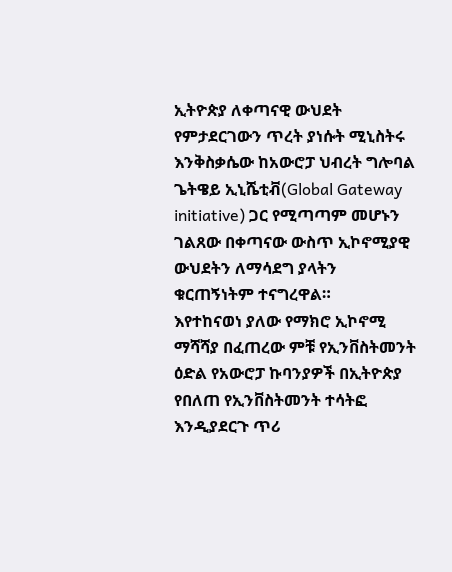ኢትዮጵያ ለቀጣናዊ ውህደት የምታደርገውን ጥረት ያነሱት ሚኒስትሩ እንቅስቃሴው ከአውሮፓ ህብረት ግሎባል ጌትዌይ ኢኒሼቲቭ(Global Gateway initiative) ጋር የሚጣጣም መሆኑን ገልጸው በቀጣናው ውስጥ ኢኮኖሚያዊ ውህደትን ለማሳደግ ያላትን ቁርጠኝነትም ተናግረዋል።
እየተከናወነ ያለው የማክሮ ኢኮኖሚ ማሻሻያ በፈጠረው ምቹ የኢንቨስትመንት ዕድል የአውሮፓ ኩባንያዎች በኢትዮጵያ የበለጠ የኢንቨስትመንት ተሳትፎ እንዲያደርጉ ጥሪ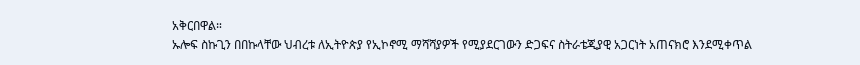አቅርበዋል።
ኡሎፍ ስኩጊን በበኩላቸው ህብረቱ ለኢትዮጵያ የኢኮኖሚ ማሻሻያዎች የሚያደርገውን ድጋፍና ስትራቴጂያዊ አጋርነት አጠናክሮ እንደሚቀጥል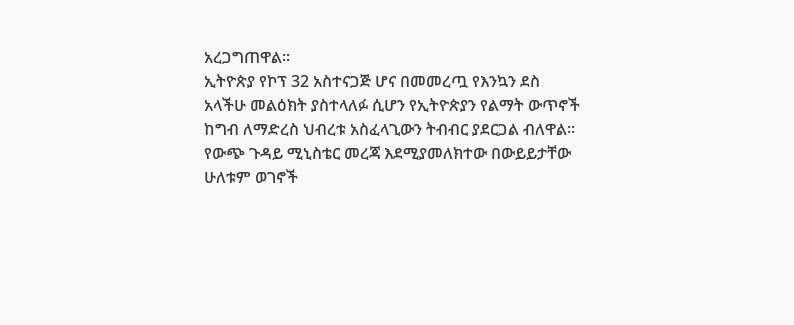አረጋግጠዋል፡፡
ኢትዮጵያ የኮፕ 32 አስተናጋጅ ሆና በመመረጧ የእንኳን ደስ አላችሁ መልዕክት ያስተላለፉ ሲሆን የኢትዮጵያን የልማት ውጥኖች ከግብ ለማድረስ ህብረቱ አስፈላጊውን ትብብር ያደርጋል ብለዋል።
የውጭ ጉዳይ ሚኒስቴር መረጃ እደሚያመለክተው በውይይታቸው ሁለቱም ወገኖች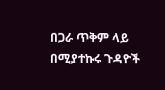በጋራ ጥቅም ላይ በሚያተኩሩ ጉዳዮች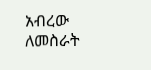አብረው ለመስራት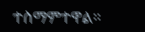ተስማምተዋል።